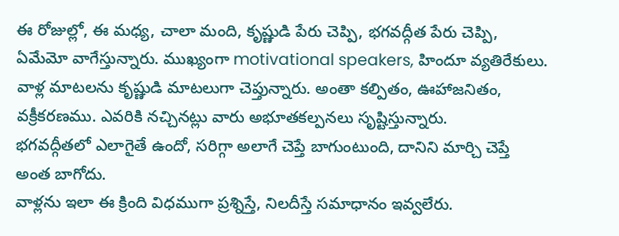ఈ రోజుల్లో, ఈ మధ్య, చాలా మంది, కృష్ణుడి పేరు చెప్పి, భగవద్గీత పేరు చెప్పి, ఏమేమో వాగేస్తున్నారు. ముఖ్యంగా motivational speakers, హిందూ వ్యతిరేకులు. వాళ్ల మాటలను కృష్ణుడి మాటలుగా చెప్తున్నారు. అంతా కల్పితం, ఊహాజనితం, వక్రీకరణము. ఎవరికి నచ్చినట్లు వారు అభూతకల్పనలు సృష్టిస్తున్నారు.
భగవద్గీతలో ఎలాగైతే ఉందో, సరిగ్గా అలాగే చెప్తే బాగుంటుంది, దానిని మార్చి చెప్తే అంత బాగోదు.
వాళ్లను ఇలా ఈ క్రింది విధముగా ప్రశ్నిస్తే, నిలదీస్తే సమాధానం ఇవ్వలేరు.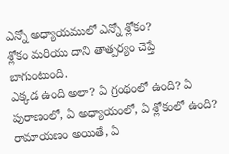ఎన్నో అధ్యాయములో ఎన్నో శ్లోకం?
శ్లోకం మరియు దాని తాత్పర్యం చెప్తే బాగుంటుంది.
ఎక్కడ ఉంది అలా? ఏ గ్రంథంలో ఉంది? ఏ పురాణంలో, ఏ అధ్యాయంలో, ఏ శ్లోకంలో ఉంది?
రామాయణం అయితే, ఏ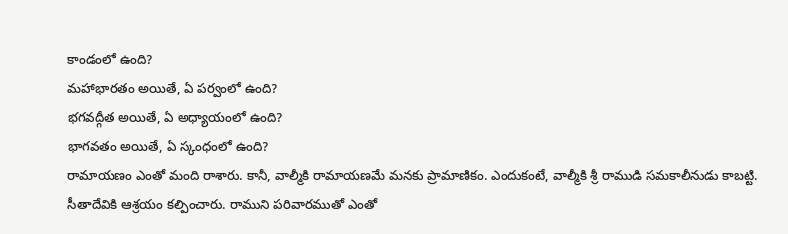కాండంలో ఉంది?
మహాభారతం అయితే, ఏ పర్వంలో ఉంది?
భగవద్గీత అయితే, ఏ అధ్యాయంలో ఉంది?
భాగవతం అయితే, ఏ స్కంధంలో ఉంది?
రామాయణం ఎంతో మంది రాశారు. కానీ, వాల్మీకి రామాయణమే మనకు ప్రామాణికం. ఎందుకంటే, వాల్మీకి శ్రీ రాముడి సమకాలీనుడు కాబట్టి. సీతాదేవికి ఆశ్రయం కల్పించారు. రాముని పరివారముతో ఎంతో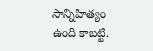సాన్నిహిత్యం ఉంది కాబట్టి.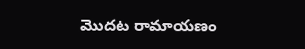మొదట రామాయణం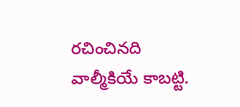రచించినది వాల్మీకియే కాబట్టి.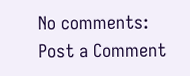No comments:
Post a Comment